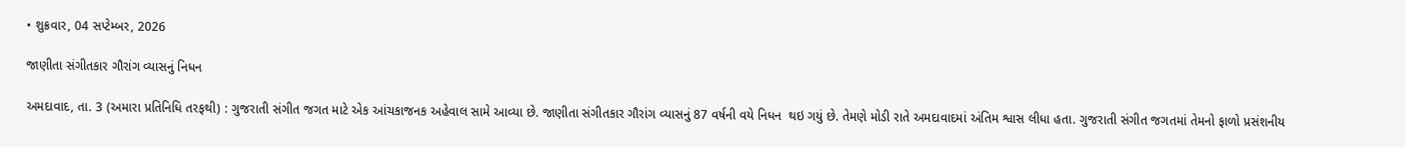• શુક્રવાર, 04 સપ્ટેમ્બર, 2026

જાણીતા સંગીતકાર ગૌરાંગ વ્યાસનું નિધન

અમદાવાદ, તા. 3 (અમારા પ્રતિનિધિ તરફથી) : ગુજરાતી સંગીત જગત માટે એક આંચકાજનક અહેવાલ સામે આવ્યા છે. જાણીતા સંગીતકાર ગૌરાંગ વ્યાસનું 87 વર્ષની વયે નિધન  થઇ ગયું છે. તેમણે મોડી રાતે અમદાવાદમાં અંતિમ શ્વાસ લીધા હતા. ગુજરાતી સંગીત જગતમાં તેમનો ફાળો પ્રસંશનીય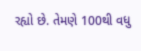રહ્યો છે. તેમણે 100થી વધુ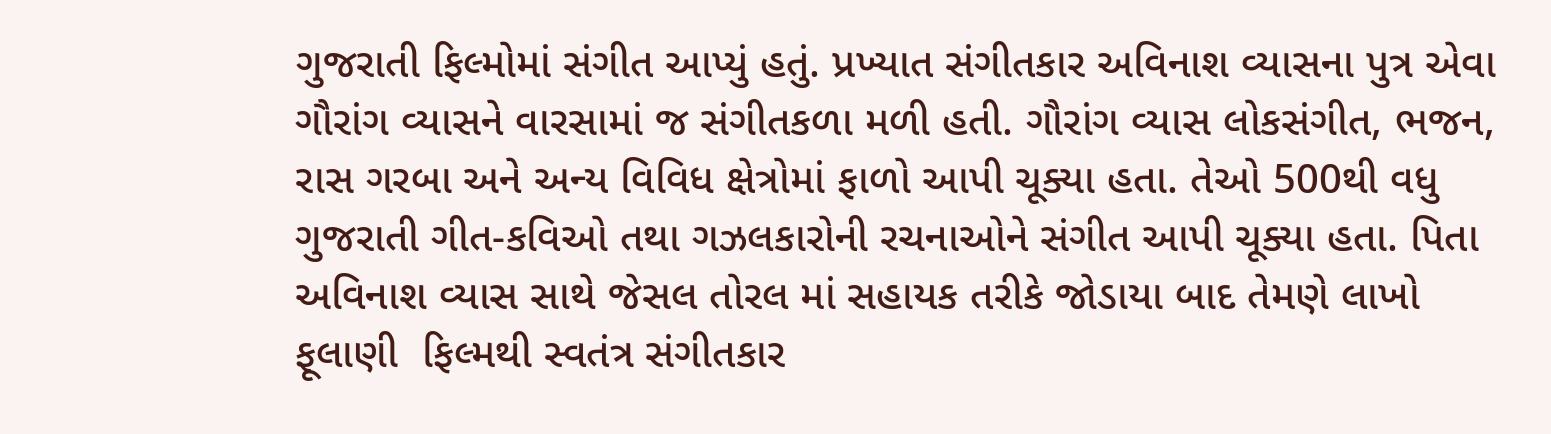ગુજરાતી ફિલ્મોમાં સંગીત આપ્યું હતું. પ્રખ્યાત સંગીતકાર અવિનાશ વ્યાસના પુત્ર એવા ગૌરાંગ વ્યાસને વારસામાં જ સંગીતકળા મળી હતી. ગૌરાંગ વ્યાસ લોકસંગીત, ભજન, રાસ ગરબા અને અન્ય વિવિધ ક્ષેત્રોમાં ફાળો આપી ચૂક્યા હતા. તેઓ 500થી વધુ ગુજરાતી ગીત-કવિઓ તથા ગઝલકારોની રચનાઓને સંગીત આપી ચૂક્યા હતા. પિતા અવિનાશ વ્યાસ સાથે જેસલ તોરલ માં સહાયક તરીકે જોડાયા બાદ તેમણે લાખો ફૂલાણી  ફિલ્મથી સ્વતંત્ર સંગીતકાર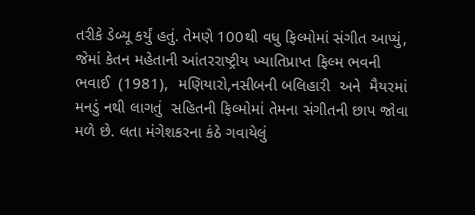તરીકે ડેબ્યૂ કર્યું હતું. તેમણે 100થી વધુ ફિલ્મોમાં સંગીત આપ્યું, જેમાં કેતન મહેતાની આંતરરાષ્ટ્રીય ખ્યાતિપ્રાપ્ત ફિલ્મ ભવની ભવાઈ  (1981),  મણિયારો,નસીબની બલિહારી  અને  મૈયરમાં મનડું નથી લાગતું  સહિતની ફિલ્મોમાં તેમના સંગીતની છાપ જોવા મળે છે. લતા મંગેશકરના કંઠે ગવાયેલું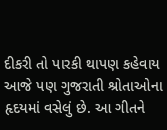દીકરી તો પારકી થાપણ કહેવાય  આજે પણ ગુજરાતી શ્રોતાઓના હૃદયમાં વસેલું છે. આ ગીતને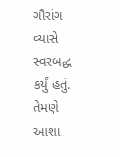ગૌરાંગ વ્યાસે સ્વરબદ્ધ કર્યું હતું. તેમણે આશા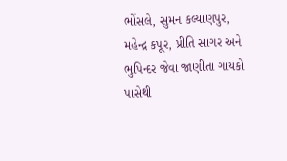ભોંસલે, સુમન કલ્યાણપુર, મહેન્દ્ર કપૂર, પ્રીતિ સાગર અને ભુપિન્દર જેવા જાણીતા ગાયકો પાસેથી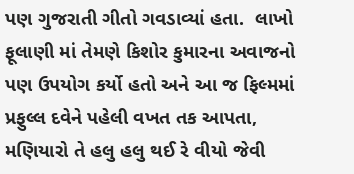પણ ગુજરાતી ગીતો ગવડાવ્યાં હતા.  લાખો ફૂલાણી માં તેમણે કિશોર કુમારના અવાજનો પણ ઉપયોગ કર્યો હતો અને આ જ ફિલ્મમાં પ્રફુલ્લ દવેને પહેલી વખત તક આપતા, મણિયારો તે હલુ હલુ થઈ રે વીયો જેવી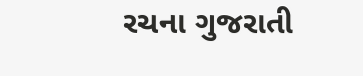રચના ગુજરાતી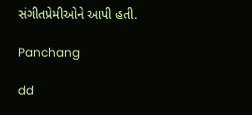સંગીતપ્રેમીઓને આપી હતી.

Panchang

dd